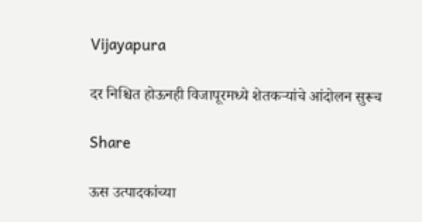Vijayapura

दर निश्चित होऊनही विजापूरमध्ये शेतकऱ्यांचे आंदोलन सुरूच

Share

ऊस उत्पादकांच्या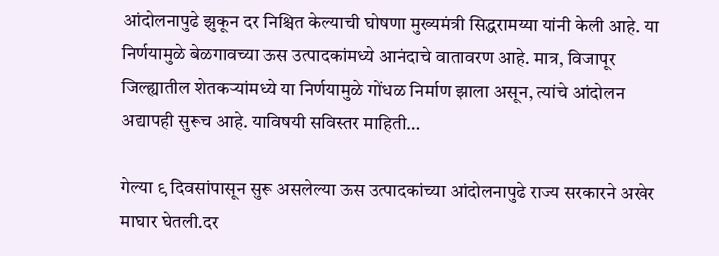आंदोलनापुढे झुकून दर निश्चित केल्याची घोषणा मुख्यमंत्री सिद्धरामय्या यांनी केली आहे. या निर्णयामुळे बेळगावच्या ऊस उत्पादकांमध्ये आनंदाचे वातावरण आहे. मात्र, विजापूर जिल्ह्यातील शेतकऱ्यांमध्ये या निर्णयामुळे गोंधळ निर्माण झाला असून, त्यांचे आंदोलन अद्यापही सुरूच आहे. याविषयी सविस्तर माहिती…

गेल्या ९ दिवसांपासून सुरू असलेल्या ऊस उत्पादकांच्या आंदोलनापुढे राज्य सरकारने अखेर माघार घेतली.दर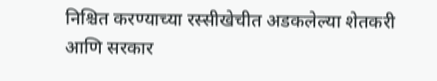निश्चित करण्याच्या रस्सीखेचीत अडकलेल्या शेतकरी आणि सरकार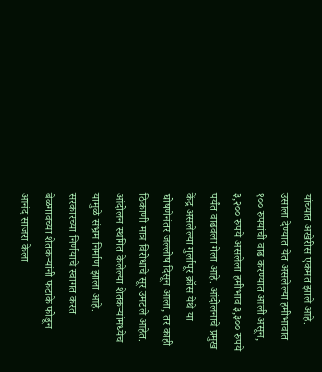यांच्यात अखेरीस एकमत झाले आहे. उसाला देण्यात येत असलेल्या हमीभावात १०० रुपयांची वाढ करण्यात आली असून, ३,२०० रुपये असलेला हमीभाव ३,३०० रुपये पर्यंत वाढवला गेला आहे. आंदोलनाचे प्रमुख केंद्र असलेल्या गुर्लापूर क्रॉस येथे या घोषणेनंतर जल्लोष दिसून आला, तर काही ठिकाणी मात्र विरोधाचे सूर उमटले आहेत. आंदोलन स्थगित केलेल्या शेतकऱ्यांमध्येच यामुळे संभ्रम निर्माण झाला आहे. सरकारच्या निर्णयाचे स्वागत करत बेळगावच्या शेतकऱ्यांनी फटाके फोडून आनंद साजरा केला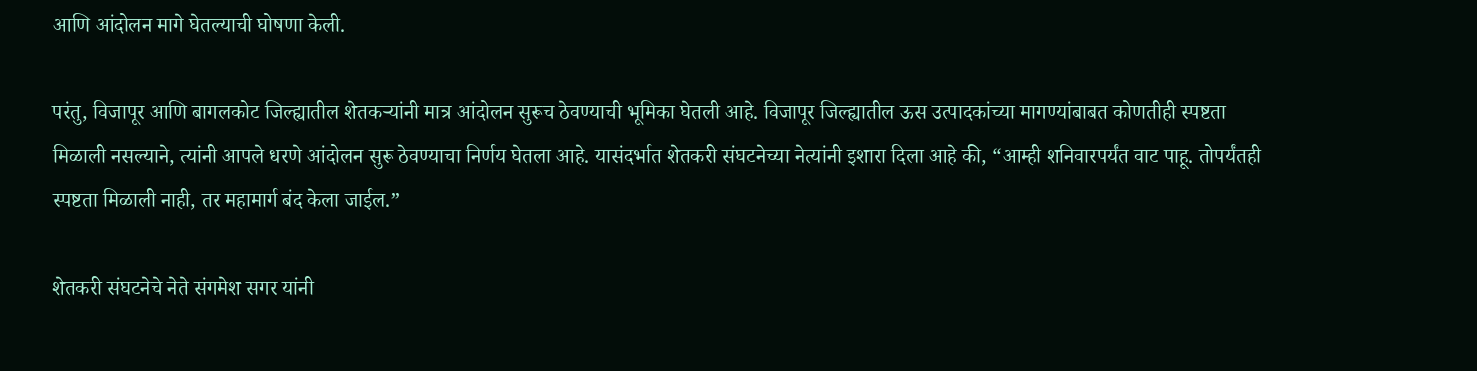आणि आंदोलन मागे घेतल्याची घोषणा केली.

परंतु, विजापूर आणि बागलकोट जिल्ह्यातील शेतकऱ्यांनी मात्र आंदोलन सुरूच ठेवण्याची भूमिका घेतली आहे. विजापूर जिल्ह्यातील ऊस उत्पादकांच्या मागण्यांबाबत कोणतीही स्पष्टता मिळाली नसल्याने, त्यांनी आपले धरणे आंदोलन सुरू ठेवण्याचा निर्णय घेतला आहे. यासंदर्भात शेतकरी संघटनेच्या नेत्यांनी इशारा दिला आहे की, “आम्ही शनिवारपर्यंत वाट पाहू. तोपर्यंतही स्पष्टता मिळाली नाही, तर महामार्ग बंद केला जाईल.”

शेतकरी संघटनेचे नेते संगमेश सगर यांनी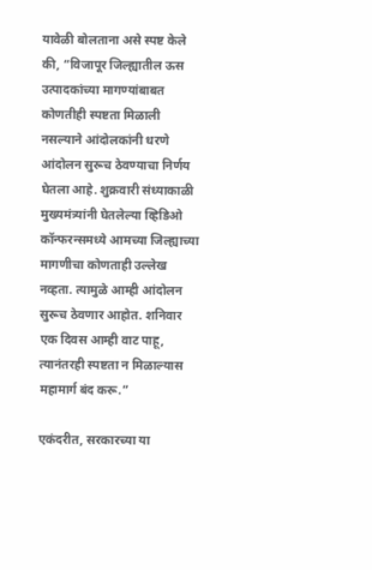यावेळी बोलताना असे स्पष्ट केले की, “विजापूर जिल्ह्यातील ऊस उत्पादकांच्या मागण्यांबाबत कोणतीही स्पष्टता मिळाली नसल्याने आंदोलकांनी धरणे आंदोलन सुरूच ठेवण्याचा निर्णय घेतला आहे. शुक्रवारी संध्याकाळी मुख्यमंत्र्यांनी घेतलेल्या व्हिडिओ कॉन्फरन्समध्ये आमच्या जिल्ह्याच्या मागणीचा कोणताही उल्लेख नव्हता. त्यामुळे आम्ही आंदोलन सुरूच ठेवणार आहोत. शनिवार एक दिवस आम्ही वाट पाहू, त्यानंतरही स्पष्टता न मिळाल्यास महामार्ग बंद करू.”

एकंदरीत, सरकारच्या या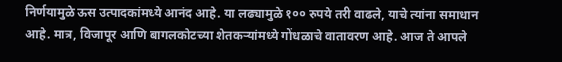निर्णयामुळे ऊस उत्पादकांमध्ये आनंद आहे. या लढ्यामुळे १०० रुपये तरी वाढले, याचे त्यांना समाधान आहे. मात्र, विजापूर आणि बागलकोटच्या शेतकऱ्यांमध्ये गोंधळाचे वातावरण आहे. आज ते आपले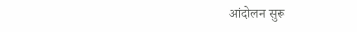आंदोलन सुरू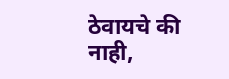ठेवायचे की नाही,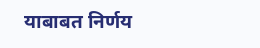याबाबत निर्णय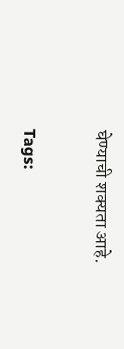घेण्याची शक्यता आहे.

Tags: